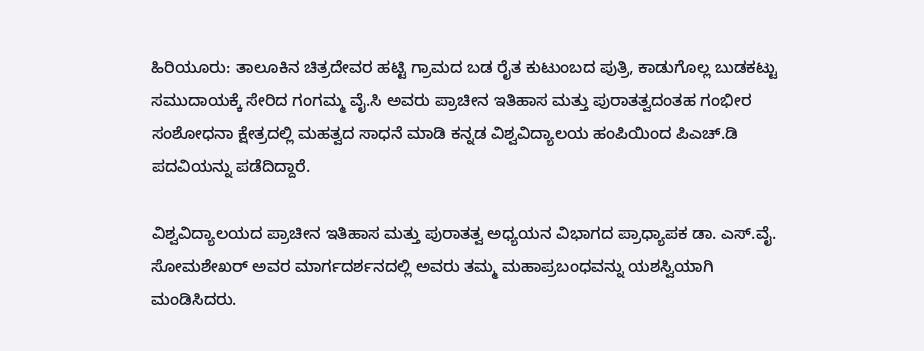ಹಿರಿಯೂರು: ತಾಲೂಕಿನ ಚಿತ್ರದೇವರ ಹಟ್ಟಿ ಗ್ರಾಮದ ಬಡ ರೈತ ಕುಟುಂಬದ ಪುತ್ರಿ, ಕಾಡುಗೊಲ್ಲ ಬುಡಕಟ್ಟು ಸಮುದಾಯಕ್ಕೆ ಸೇರಿದ ಗಂಗಮ್ಮ ವೈ.ಸಿ ಅವರು ಪ್ರಾಚೀನ ಇತಿಹಾಸ ಮತ್ತು ಪುರಾತತ್ವದಂತಹ ಗಂಭೀರ ಸಂಶೋಧನಾ ಕ್ಷೇತ್ರದಲ್ಲಿ ಮಹತ್ವದ ಸಾಧನೆ ಮಾಡಿ ಕನ್ನಡ ವಿಶ್ವವಿದ್ಯಾಲಯ ಹಂಪಿಯಿಂದ ಪಿಎಚ್.ಡಿ ಪದವಿಯನ್ನು ಪಡೆದಿದ್ದಾರೆ.

ವಿಶ್ವವಿದ್ಯಾಲಯದ ಪ್ರಾಚೀನ ಇತಿಹಾಸ ಮತ್ತು ಪುರಾತತ್ವ ಅಧ್ಯಯನ ವಿಭಾಗದ ಪ್ರಾಧ್ಯಾಪಕ ಡಾ. ಎಸ್.ವೈ. ಸೋಮಶೇಖರ್ ಅವರ ಮಾರ್ಗದರ್ಶನದಲ್ಲಿ ಅವರು ತಮ್ಮ ಮಹಾಪ್ರಬಂಧವನ್ನು ಯಶಸ್ವಿಯಾಗಿ ಮಂಡಿಸಿದರು.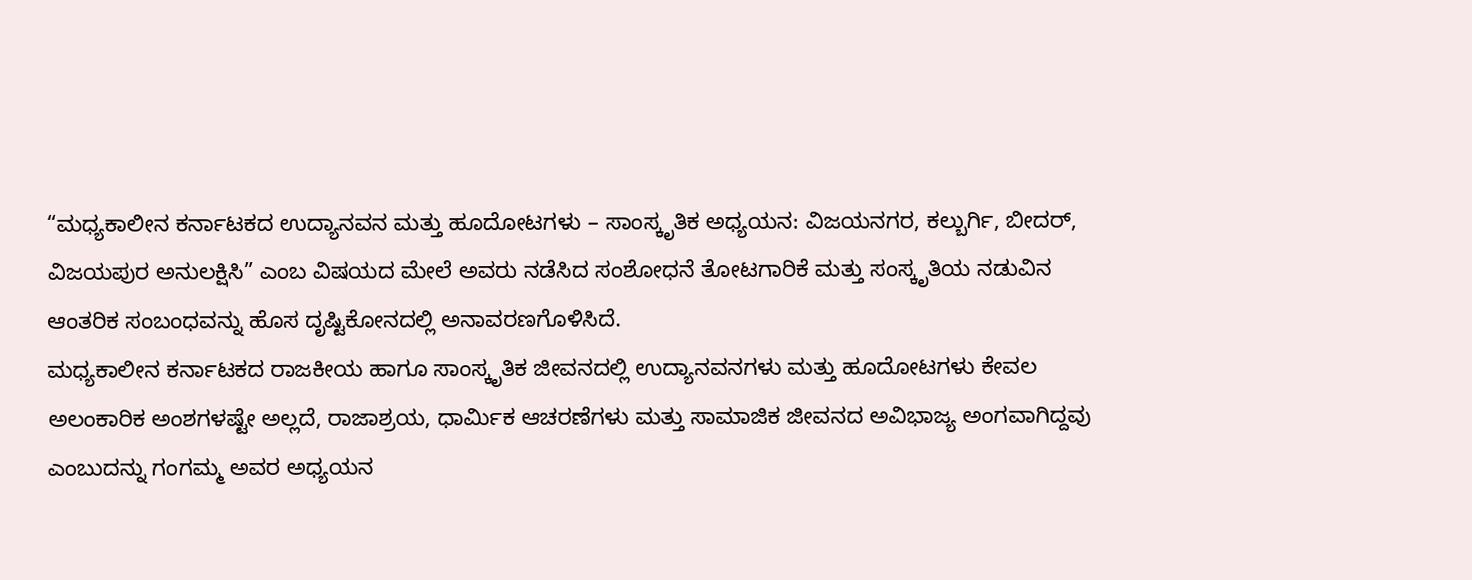“ಮಧ್ಯಕಾಲೀನ ಕರ್ನಾಟಕದ ಉದ್ಯಾನವನ ಮತ್ತು ಹೂದೋಟಗಳು – ಸಾಂಸ್ಕೃತಿಕ ಅಧ್ಯಯನ: ವಿಜಯನಗರ, ಕಲ್ಬುರ್ಗಿ, ಬೀದರ್, ವಿಜಯಪುರ ಅನುಲಕ್ಷಿಸಿ” ಎಂಬ ವಿಷಯದ ಮೇಲೆ ಅವರು ನಡೆಸಿದ ಸಂಶೋಧನೆ ತೋಟಗಾರಿಕೆ ಮತ್ತು ಸಂಸ್ಕೃತಿಯ ನಡುವಿನ ಆಂತರಿಕ ಸಂಬಂಧವನ್ನು ಹೊಸ ದೃಷ್ಟಿಕೋನದಲ್ಲಿ ಅನಾವರಣಗೊಳಿಸಿದೆ.
ಮಧ್ಯಕಾಲೀನ ಕರ್ನಾಟಕದ ರಾಜಕೀಯ ಹಾಗೂ ಸಾಂಸ್ಕೃತಿಕ ಜೀವನದಲ್ಲಿ ಉದ್ಯಾನವನಗಳು ಮತ್ತು ಹೂದೋಟಗಳು ಕೇವಲ ಅಲಂಕಾರಿಕ ಅಂಶಗಳಷ್ಟೇ ಅಲ್ಲದೆ, ರಾಜಾಶ್ರಯ, ಧಾರ್ಮಿಕ ಆಚರಣೆಗಳು ಮತ್ತು ಸಾಮಾಜಿಕ ಜೀವನದ ಅವಿಭಾಜ್ಯ ಅಂಗವಾಗಿದ್ದವು ಎಂಬುದನ್ನು ಗಂಗಮ್ಮ ಅವರ ಅಧ್ಯಯನ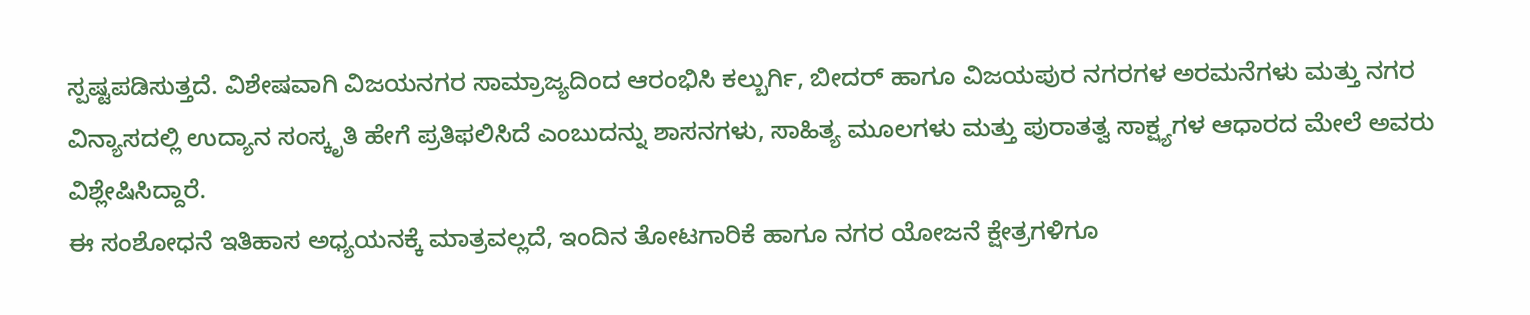ಸ್ಪಷ್ಟಪಡಿಸುತ್ತದೆ. ವಿಶೇಷವಾಗಿ ವಿಜಯನಗರ ಸಾಮ್ರಾಜ್ಯದಿಂದ ಆರಂಭಿಸಿ ಕಲ್ಬುರ್ಗಿ, ಬೀದರ್ ಹಾಗೂ ವಿಜಯಪುರ ನಗರಗಳ ಅರಮನೆಗಳು ಮತ್ತು ನಗರ ವಿನ್ಯಾಸದಲ್ಲಿ ಉದ್ಯಾನ ಸಂಸ್ಕೃತಿ ಹೇಗೆ ಪ್ರತಿಫಲಿಸಿದೆ ಎಂಬುದನ್ನು ಶಾಸನಗಳು, ಸಾಹಿತ್ಯ ಮೂಲಗಳು ಮತ್ತು ಪುರಾತತ್ವ ಸಾಕ್ಷ್ಯಗಳ ಆಧಾರದ ಮೇಲೆ ಅವರು ವಿಶ್ಲೇಷಿಸಿದ್ದಾರೆ.
ಈ ಸಂಶೋಧನೆ ಇತಿಹಾಸ ಅಧ್ಯಯನಕ್ಕೆ ಮಾತ್ರವಲ್ಲದೆ, ಇಂದಿನ ತೋಟಗಾರಿಕೆ ಹಾಗೂ ನಗರ ಯೋಜನೆ ಕ್ಷೇತ್ರಗಳಿಗೂ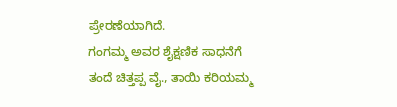ಪ್ರೇರಣೆಯಾಗಿದೆ.
ಗಂಗಮ್ಮ ಅವರ ಶೈಕ್ಷಣಿಕ ಸಾಧನೆಗೆ ತಂದೆ ಚಿತ್ತಪ್ಪ ವೈ., ತಾಯಿ ಕರಿಯಮ್ಮ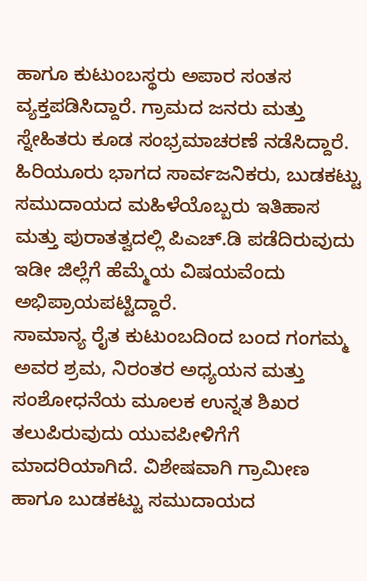ಹಾಗೂ ಕುಟುಂಬಸ್ಥರು ಅಪಾರ ಸಂತಸ ವ್ಯಕ್ತಪಡಿಸಿದ್ದಾರೆ. ಗ್ರಾಮದ ಜನರು ಮತ್ತು ಸ್ನೇಹಿತರು ಕೂಡ ಸಂಭ್ರಮಾಚರಣೆ ನಡೆಸಿದ್ದಾರೆ. ಹಿರಿಯೂರು ಭಾಗದ ಸಾರ್ವಜನಿಕರು, ಬುಡಕಟ್ಟು ಸಮುದಾಯದ ಮಹಿಳೆಯೊಬ್ಬರು ಇತಿಹಾಸ ಮತ್ತು ಪುರಾತತ್ವದಲ್ಲಿ ಪಿಎಚ್.ಡಿ ಪಡೆದಿರುವುದು ಇಡೀ ಜಿಲ್ಲೆಗೆ ಹೆಮ್ಮೆಯ ವಿಷಯವೆಂದು ಅಭಿಪ್ರಾಯಪಟ್ಟಿದ್ದಾರೆ.
ಸಾಮಾನ್ಯ ರೈತ ಕುಟುಂಬದಿಂದ ಬಂದ ಗಂಗಮ್ಮ ಅವರ ಶ್ರಮ, ನಿರಂತರ ಅಧ್ಯಯನ ಮತ್ತು ಸಂಶೋಧನೆಯ ಮೂಲಕ ಉನ್ನತ ಶಿಖರ ತಲುಪಿರುವುದು ಯುವಪೀಳಿಗೆಗೆ ಮಾದರಿಯಾಗಿದೆ. ವಿಶೇಷವಾಗಿ ಗ್ರಾಮೀಣ ಹಾಗೂ ಬುಡಕಟ್ಟು ಸಮುದಾಯದ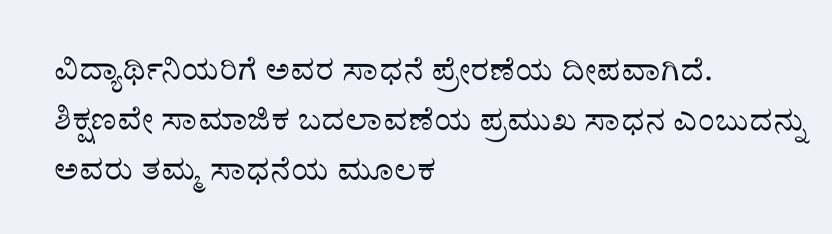ವಿದ್ಯಾರ್ಥಿನಿಯರಿಗೆ ಅವರ ಸಾಧನೆ ಪ್ರೇರಣೆಯ ದೀಪವಾಗಿದೆ. ಶಿಕ್ಷಣವೇ ಸಾಮಾಜಿಕ ಬದಲಾವಣೆಯ ಪ್ರಮುಖ ಸಾಧನ ಎಂಬುದನ್ನು ಅವರು ತಮ್ಮ ಸಾಧನೆಯ ಮೂಲಕ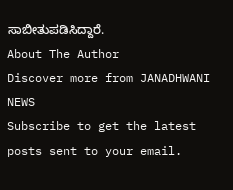ಸಾಬೀತುಪಡಿಸಿದ್ದಾರೆ.
About The Author
Discover more from JANADHWANI NEWS
Subscribe to get the latest posts sent to your email.